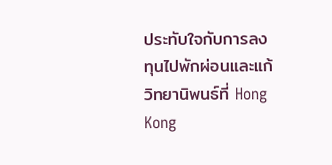ประทับใจกับการลงทุนไปพักผ่อนและแก้วิทยานิพนธ์ที่ Hong Kong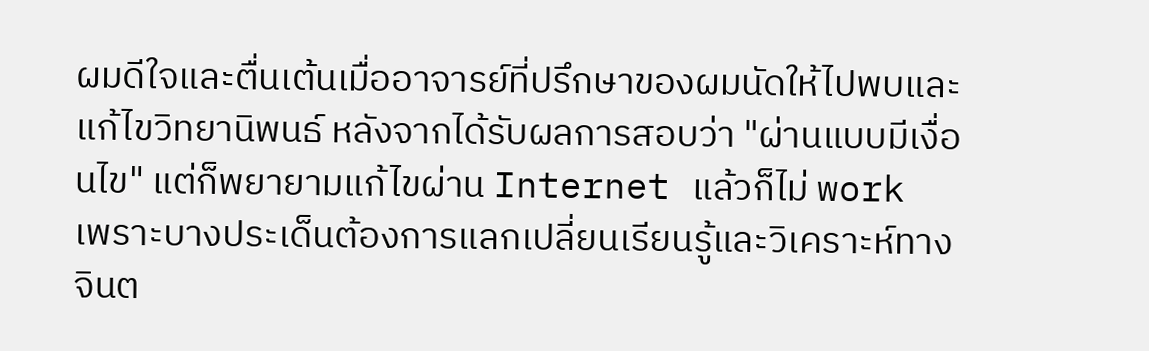ผมดีใจและตื่นเต้นเมื่ออาจารย์ที่ปรึกษาของผมนัดให้ไปพบและแก้ไขวิทยานิพนธ์ หลังจากได้รับผลการสอบว่า "ผ่านแบบมีเงื่อนไข" แต่ก็พยายามแก้ไขผ่าน Internet แล้วก็ไม่ work เพราะบางประเด็นต้องการแลกเปลี่ยนเรียนรู้และวิเคราะห์ทางจินต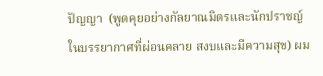ปัญญา  (พูดคุยอย่างกัลยาณมิตรและนักปราชญ์ในบรรยากาศที่ผ่อนคลาย สงบและมีความสุข) ผม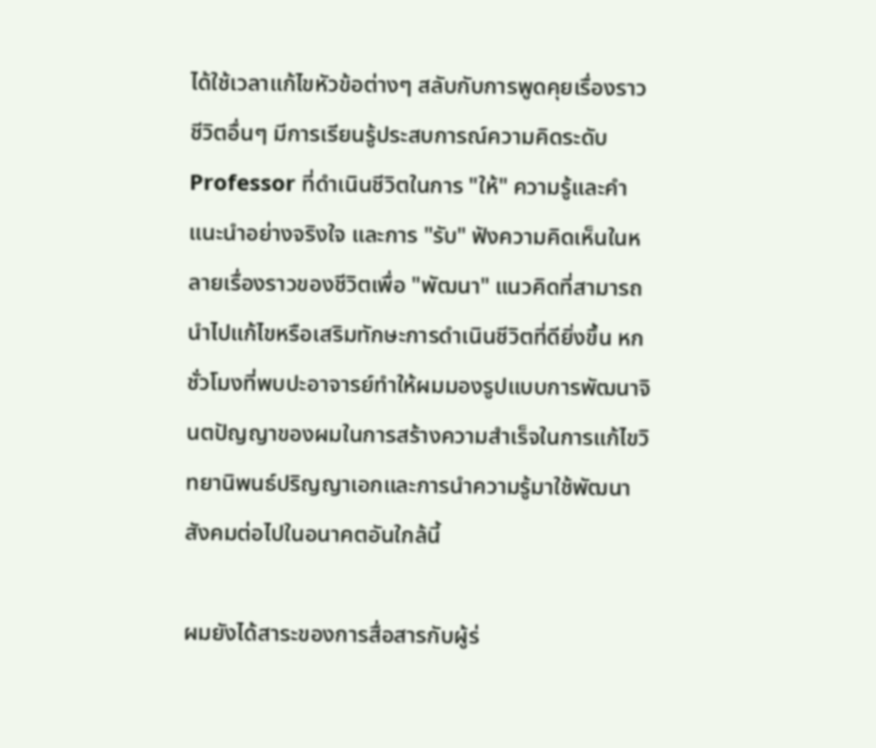ได้ใช้เวลาแก้ไขหัวข้อต่างๆ สลับกับการพูดคุยเรื่องราวชีวิตอื่นๆ มีการเรียนรู้ประสบการณ์ความคิดระดับ Professor ที่ดำเนินชีวิตในการ "ให้" ความรู้และคำแนะนำอย่างจริงใจ และการ "รับ" ฟังความคิดเห็นในหลายเรื่องราวของชีวิตเพื่อ "พัฒนา" แนวคิดที่สามารถนำไปแก้ไขหรือเสริมทักษะการดำเนินชีวิตที่ดียิ่งขึ้น หกชั่วโมงที่พบปะอาจารย์ทำให้ผมมองรูปแบบการพัฒนาจินตปัญญาของผมในการสร้างความสำเร็จในการแก้ไขวิทยานิพนธ์ปริญญาเอกและการนำความรู้มาใช้พัฒนาสังคมต่อไปในอนาคตอันใกล้นี้

ผมยังได้สาระของการสื่อสารกับผู้ร่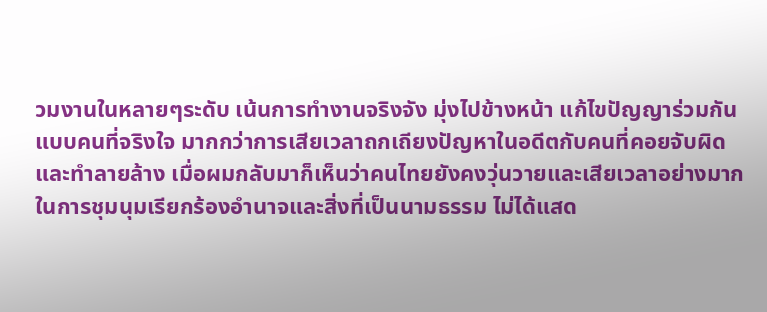วมงานในหลายๆระดับ เน้นการทำงานจริงจัง มุ่งไปข้างหน้า แก้ไขปัญญาร่วมกันแบบคนที่จริงใจ มากกว่าการเสียเวลาถกเถียงปัญหาในอดีตกับคนที่คอยจับผิดและทำลายล้าง เมื่อผมกลับมาก็เห็นว่าคนไทยยังคงวุ่นวายและเสียเวลาอย่างมากในการชุมนุมเรียกร้องอำนาจและสิ่งที่เป็นนามธรรม ไม่ได้แสด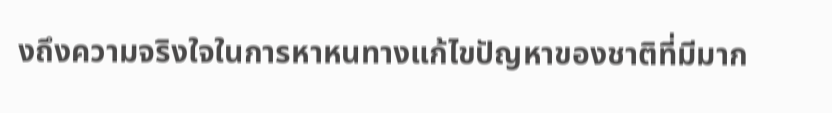งถึงความจริงใจในการหาหนทางแก้ไขปัญหาของชาติที่มีมาก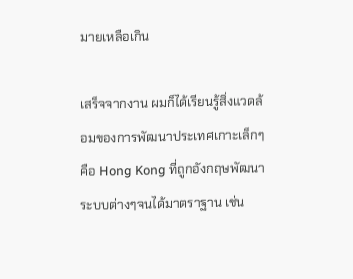มายเหลือเกิน

เสร็จจากงาน ผมก็ได้เรียนรู้สิ่งแวดล้อมของการพัฒนาประเทศเกาะเล็กๆ คือ Hong Kong ที่ถูกอังกฤษพัฒนาระบบต่างๆจนได้มาตราฐาน เช่น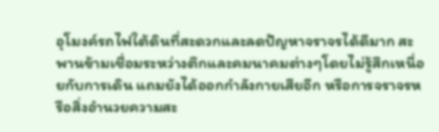อุโมงค์รถไฟใต้ดินที่สะดวกและลดปัญหาจราจรได้ดีมาก สะพานข้ามเชื่อมระหว่างตึกและคมนาคมต่างๆโดยไม่รู้สึกเหนื่อยกับการเดิน แถมยังได้ออกกำลังกายเสียอีก หรือการจราจรหรือสิ่งอำนวยความสะ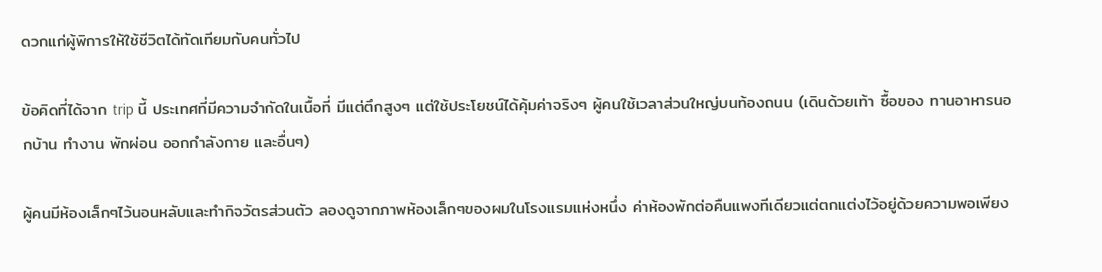ดวกแก่ผู้พิการให้ใช้ชีวิตได้ทัดเทียมกับคนทั่วไป

ข้อคิดที่ได้จาก trip นี้ ประเทศที่มีความจำกัดในเนื้อที่ มีแต่ตึกสูงๆ แต่ใช้ประโยชน์ได้คุ้มค่าจริงๆ ผู้คนใช้เวลาส่วนใหญ่บนท้องถนน (เดินด้วยเท้า ซื้อของ ทานอาหารนอกบ้าน ทำงาน พักผ่อน ออกกำลังกาย และอื่นๆ)

ผู้คนมีห้องเล็กๆไว้นอนหลับและทำกิจวัตรส่วนตัว ลองดูจากภาพห้องเล็กๆของผมในโรงแรมแห่งหนึ่ง ค่าห้องพักต่อคืนแพงทีเดียวแต่ตกแต่งไว้อยู่ด้วยความพอเพียง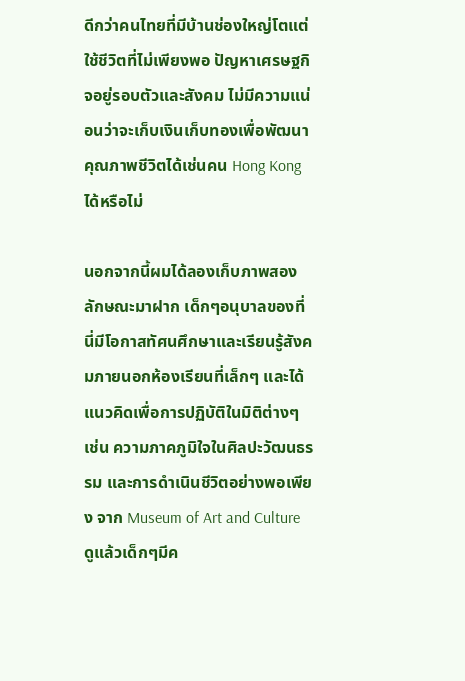ดีกว่าคนไทยที่มีบ้านช่องใหญ่โตแต่ใช้ชีวิตที่ไม่เพียงพอ ปัญหาเศรษฐกิจอยู่รอบตัวและสังคม ไม่มีความแน่อนว่าจะเก็บเงินเก็บทองเพื่อพัฒนาคุณภาพชีวิตได้เช่นคน Hong Kong ได้หรือไม่

นอกจากนี้ผมได้ลองเก็บภาพสองลักษณะมาฝาก เด็กๆอนุบาลของที่นี่มีโอกาสทัศนศึกษาและเรียนรู้สังคมภายนอกห้องเรียนที่เล็กๆ และได้แนวคิดเพื่อการปฏิบัติในมิติต่างๆ เช่น ความภาคภูมิใจในศิลปะวัฒนธรรม และการดำเนินชีวิตอย่างพอเพียง จาก Museum of Art and Culture ดูแล้วเด็กๆมีค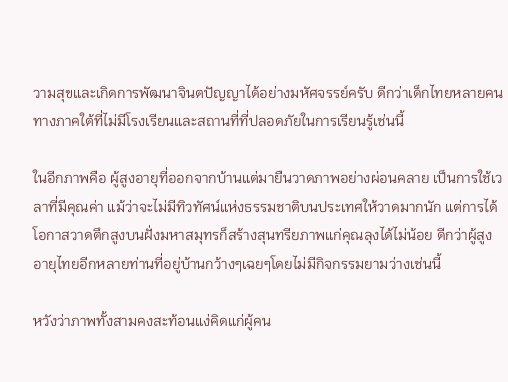วามสุขและเกิดการพัฒนาจินตปัญญาได้อย่างมหัศจรรย์ครับ ดีกว่าเด็กไทยหลายคนทางภาคใต้ที่ไม่มีโรงเรียนและสถานที่ที่ปลอดภัยในการเรียนรู้เช่นนี้

ในอีกภาพคือ ผู้สูงอายุที่ออกจากบ้านแต่มายืนวาดภาพอย่างผ่อนคลาย เป็นการใช้เวลาที่มีคุณค่า แม้ว่าจะไม่มีทิวทัศน์แห่งธรรมชาติบนประเทศให้วาดมากนัก แต่การได้โอกาสวาดตึกสูงบนฝั่งมหาสมุทรก็สร้างสุนทรียภาพแก่คุณลุงได้ไม่น้อย ดีกว่าผู้สูงอายุไทยอีกหลายท่านที่อยู่บ้านกว้างๆเฉยๆโดยไม่มีกิจกรรมยามว่างเช่นนี้

หวังว่าภาพทั้งสามคงสะท้อนแง่คิดแก่ผู้คน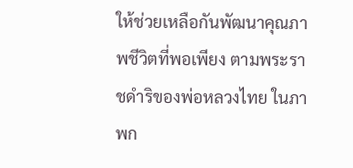ให้ช่วยเหลือกันพัฒนาคุณภาพชีวิตที่พอเพียง ตามพระราชดำริของพ่อหลวงไทย ในภาพก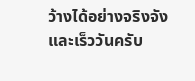ว้างได้อย่างจริงจังและเร็ววันครับ